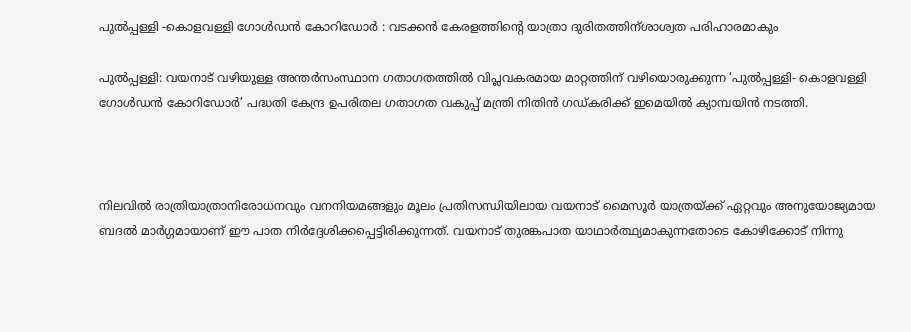പുൽപ്പള്ളി -കൊളവള്ളി ഗോൾഡൻ കോറിഡോർ : വടക്കൻ കേരളത്തിന്റെ യാത്രാ ദുരിതത്തിന്ശാശ്വത പരിഹാരമാകും

പുൽപ്പള്ളി: വയനാട് വഴിയുള്ള അന്തർസംസ്ഥാന ഗതാഗതത്തിൽ വിപ്ലവകരമായ മാറ്റത്തിന് വഴിയൊരുക്കുന്ന ‘പുൽപ്പള്ളി- കൊളവള്ളി ഗോൾഡൻ കോറിഡോർ’ പദ്ധതി കേന്ദ്ര ഉപരിതല ഗതാഗത വകുപ്പ് മന്ത്രി നിതിൻ ഗഡ്കരിക്ക് ഇമെയിൽ ക്യാമ്പയിൻ നടത്തി.



നിലവിൽ രാത്രിയാത്രാനിരോധനവും വനനിയമങ്ങളും മൂലം പ്രതിസന്ധിയിലായ വയനാട് മൈസൂർ യാത്രയ്ക്ക് ഏറ്റവും അനുയോജ്യമായ ബദൽ മാർഗ്ഗമായാണ് ഈ പാത നിർദ്ദേശിക്കപ്പെട്ടിരിക്കുന്നത്. വയനാട് തുരങ്കപാത യാഥാർത്ഥ്യമാകുന്നതോടെ കോഴിക്കോട് നിന്നു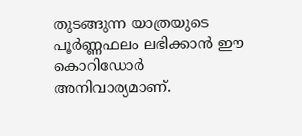തുടങ്ങുന്ന യാത്രയുടെ പൂർണ്ണഫലം ലഭിക്കാൻ ഈ കൊറിഡോർ അനിവാര്യമാണ്.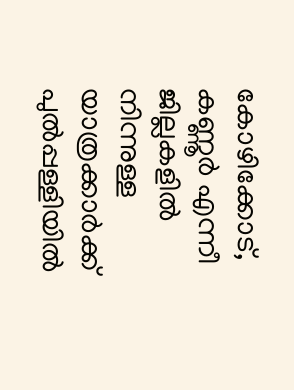കോഴിക്കോട്, കണ്ണൂർ എന്നീ ജില്ലകളിൽ നിന്നുള്ള യാത്രക്കാർക്ക് പുൽപ്പള്ളിയിൽ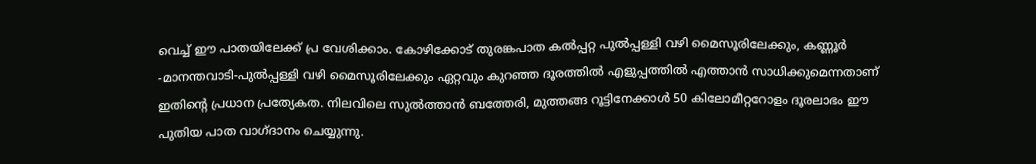വെച്ച് ഈ പാതയിലേക്ക് പ്ര വേശിക്കാം. കോഴിക്കോട് തുരങ്കപാത കൽപ്പറ്റ പുൽപ്പള്ളി വഴി മൈസൂരിലേക്കും, കണ്ണൂർ -മാനന്തവാടി-പുൽപ്പള്ളി വഴി മൈസൂരിലേക്കും ഏറ്റവും കുറഞ്ഞ ദൂരത്തിൽ എളുപ്പത്തിൽ എത്താൻ സാധിക്കുമെന്നതാണ് ഇതിന്റെ പ്രധാന പ്രത്യേകത. നിലവിലെ സുൽത്താൻ ബത്തേരി, മുത്തങ്ങ റൂട്ടിനേക്കാൾ 50 കിലോമീറ്ററോളം ദൂരലാഭം ഈ പുതിയ പാത വാഗ്ദാനം ചെയ്യുന്നു.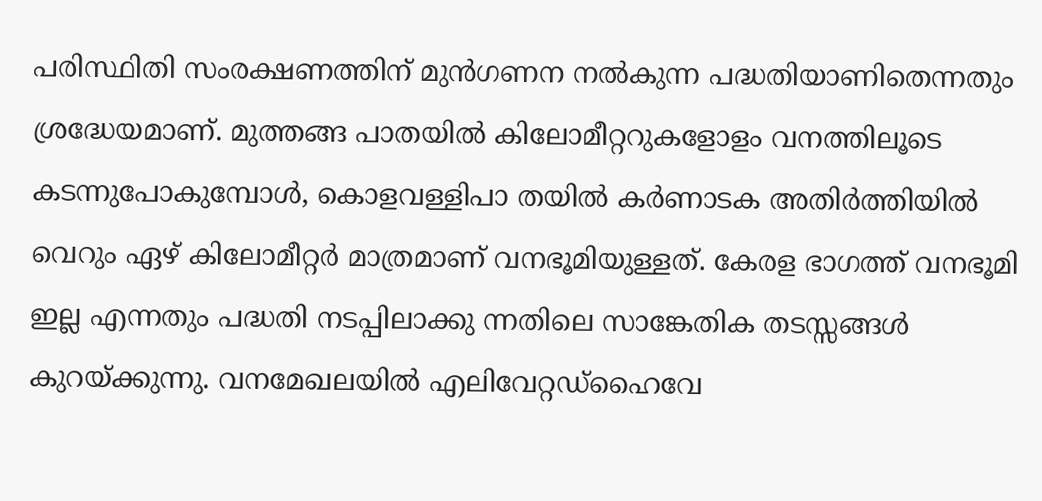പരിസ്ഥിതി സംരക്ഷണത്തിന് മുൻഗണന നൽകുന്ന പദ്ധതിയാണിതെന്നതും ശ്രദ്ധേയമാണ്. മുത്തങ്ങ പാതയിൽ കിലോമീറ്ററുകളോളം വനത്തിലൂടെ കടന്നുപോകുമ്പോൾ, കൊളവള്ളിപാ തയിൽ കർണാടക അതിർത്തിയിൽ വെറും ഏഴ് കിലോമീറ്റർ മാത്രമാണ് വനഭൂമിയുള്ളത്. കേരള ഭാഗത്ത് വനഭൂമി ഇല്ല എന്നതും പദ്ധതി നടപ്പിലാക്കു ന്നതിലെ സാങ്കേതിക തടസ്സങ്ങൾ കുറയ്ക്കുന്നു. വനമേഖലയിൽ എലിവേറ്റഡ്ഹൈവേ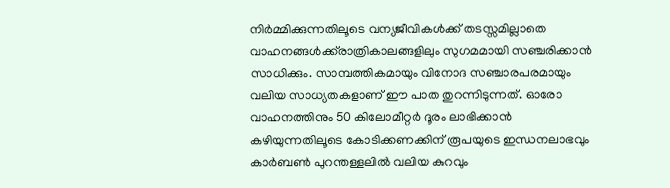നിർമ്മിക്കുന്നതിലൂടെ വന്യജീവികൾക്ക് തടസ്സമില്ലാതെ വാഹനങ്ങൾക്ക്‌രാത്രികാലങ്ങളിലും സുഗമമായി സഞ്ചരിക്കാൻ സാധിക്കും. സാമ്പത്തികമായും വിനോദ സഞ്ചാരപരമായും വലിയ സാധ്യതകളാണ് ഈ പാത തുറന്നിടുന്നത്. ഓരോ വാഹനത്തിനും 50 കിലോമീറ്റർ ദൂരം ലാഭിക്കാൻ കഴിയുന്നതിലൂടെ കോടിക്കണക്കിന് രൂപയുടെ ഇന്ധനലാഭവും കാർബൺ പുറന്തള്ളലിൽ വലിയ കുറവും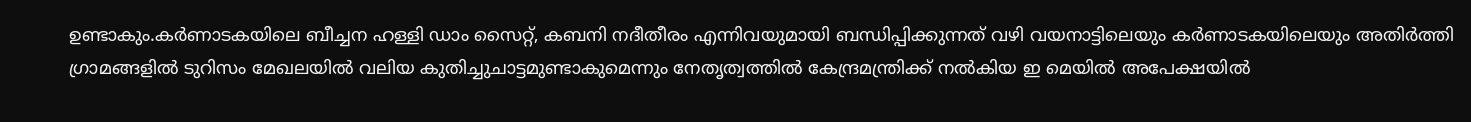ഉണ്ടാകും.കർണാടകയിലെ ബീച്ചന ഹള്ളി ഡാം സൈറ്റ്, കബനി നദീതീരം എന്നിവയുമായി ബന്ധിപ്പിക്കുന്നത് വഴി വയനാട്ടിലെയും കർണാടകയിലെയും അതിർത്തി ഗ്രാമങ്ങളിൽ ടുറിസം മേഖലയിൽ വലിയ കുതിച്ചുചാട്ടമുണ്ടാകുമെന്നും നേതൃത്വത്തിൽ കേന്ദ്രമന്ത്രിക്ക് നൽകിയ ഇ മെയിൽ അപേക്ഷയിൽ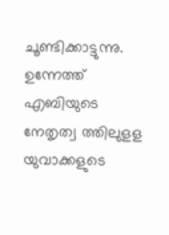ചൂണ്ടിക്കാട്ടുന്നു. ഉന്നേത്ത് എബിയുടെ നേതൃത്വ ത്തിലുളള യുവാക്കളുടെ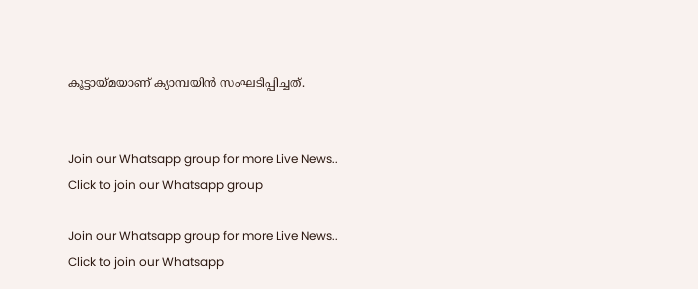കൂട്ടായ്മയാണ് ക്യാമ്പയിൻ സംഘടിപ്പിച്ചത്.


Join our Whatsapp group for more Live News..
Click to join our Whatsapp group

Join our Whatsapp group for more Live News..
Click to join our Whatsapp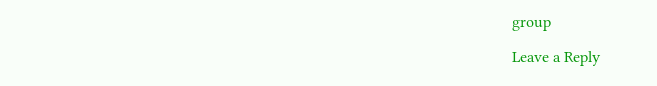group

Leave a Reply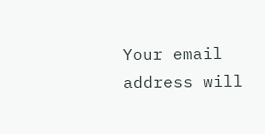Your email address will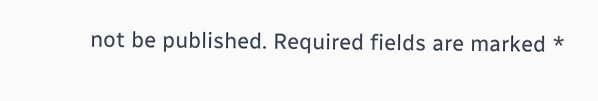not be published. Required fields are marked *